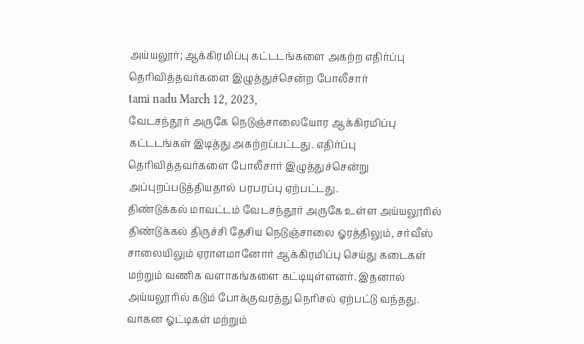அய்யலூர்; ஆக்கிரமிப்பு கட்டடங்களை அகற்ற எதிர்ப்பு தெரிவித்தவர்களை இழுத்துச்சென்ற போலீசார்
tami nadu March 12, 2023,
வேடசந்தூர் அருகே நெடுஞ்சாலையோர ஆக்கிரமிப்பு கட்டடங்கள் இடித்து அகற்றப்பட்டது. எதிர்ப்பு தெரிவித்தவர்களை போலீசார் இழுத்துச்சென்று அப்புறப்படுத்தியதால் பரபரப்பு ஏற்பட்டது.
திண்டுக்கல் மாவட்டம் வேடசந்தூர் அருகே உள்ள அய்யலூரில் திண்டுக்கல் திருச்சி தேசிய நெடுஞ்சாலை ஓரத்திலும், சர்வீஸ் சாலையிலும் ஏராளமானோர் ஆக்கிரமிப்பு செய்து கடைகள் மற்றும் வணிக வளாகங்களை கட்டியுள்ளனர். இதனால் அய்யலூரில் கடும் போக்குவரத்து நெரிசல் ஏற்பட்டு வந்தது. வாகன ஓட்டிகள் மற்றும்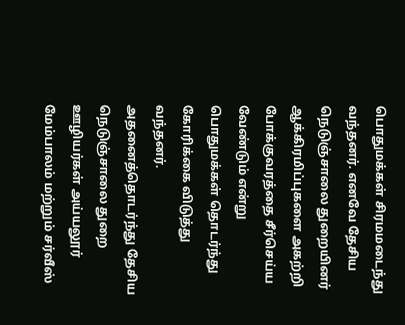பொதுமக்கள் சிரமமடைந்து வந்தனர். எனவே தேசிய நெடுஞ்சாலை துறையினர் ஆக்கிரமிப்புகளை அகற்றி போக்குவரத்தை சீர்செய்ய வேண்டும் என்று பொதுமக்கள் தொடர்ந்து கோரிக்கை விடுத்து வந்தனர்.
அதனைத்தொடர்ந்து தேசிய நெடுஞ்சாலை துறை ஊழியர்கள் அய்யலூர் மேம்பாலம் மற்றும் சர்வீஸ்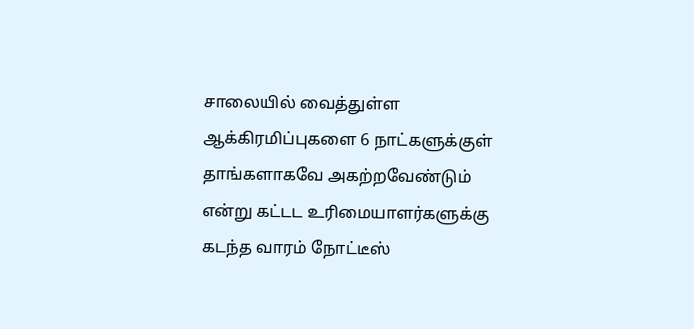சாலையில் வைத்துள்ள ஆக்கிரமிப்புகளை 6 நாட்களுக்குள் தாங்களாகவே அகற்றவேண்டும் என்று கட்டட உரிமையாளர்களுக்கு கடந்த வாரம் நோட்டீஸ்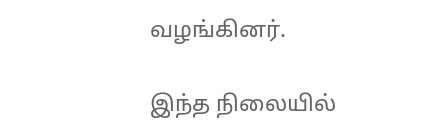வழங்கினர்.

இந்த நிலையில்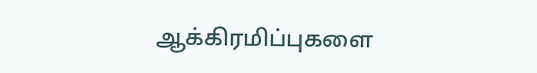ஆக்கிரமிப்புகளை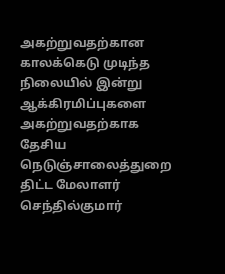அகற்றுவதற்கான காலக்கெடு முடிந்த நிலையில் இன்று ஆக்கிரமிப்புகளை அகற்றுவதற்காக தேசிய நெடுஞ்சாலைத்துறை திட்ட மேலாளர் செந்தில்குமார்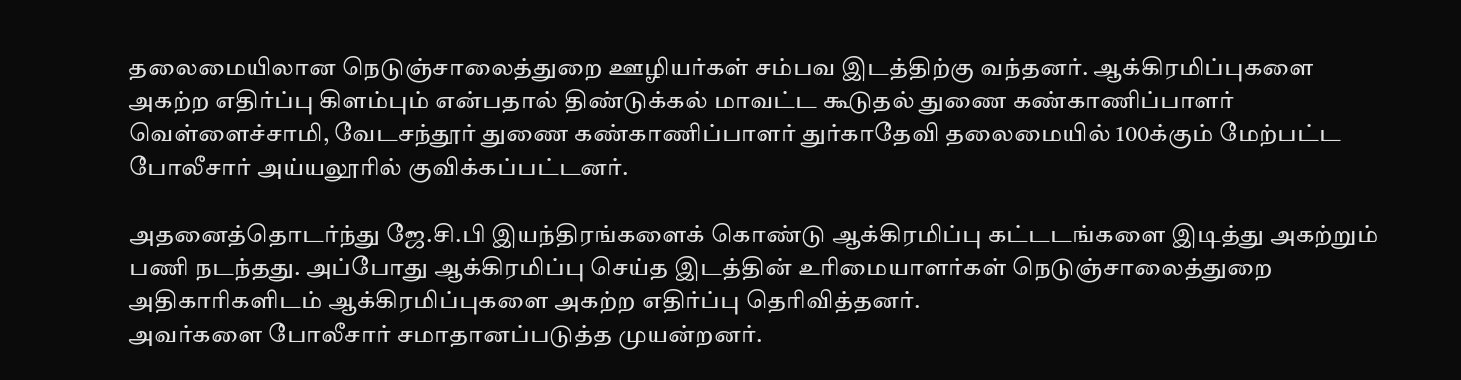தலைமையிலான நெடுஞ்சாலைத்துறை ஊழியர்கள் சம்பவ இடத்திற்கு வந்தனர். ஆக்கிரமிப்புகளை அகற்ற எதிர்ப்பு கிளம்பும் என்பதால் திண்டுக்கல் மாவட்ட கூடுதல் துணை கண்காணிப்பாளர் வெள்ளைச்சாமி, வேடசந்தூர் துணை கண்காணிப்பாளர் துர்காதேவி தலைமையில் 100க்கும் மேற்பட்ட போலீசார் அய்யலூரில் குவிக்கப்பட்டனர்.

அதனைத்தொடர்ந்து ஜே.சி.பி இயந்திரங்களைக் கொண்டு ஆக்கிரமிப்பு கட்டடங்களை இடித்து அகற்றும் பணி நடந்தது. அப்போது ஆக்கிரமிப்பு செய்த இடத்தின் உரிமையாளர்கள் நெடுஞ்சாலைத்துறை அதிகாரிகளிடம் ஆக்கிரமிப்புகளை அகற்ற எதிர்ப்பு தெரிவித்தனர்.
அவர்களை போலீசார் சமாதானப்படுத்த முயன்றனர்.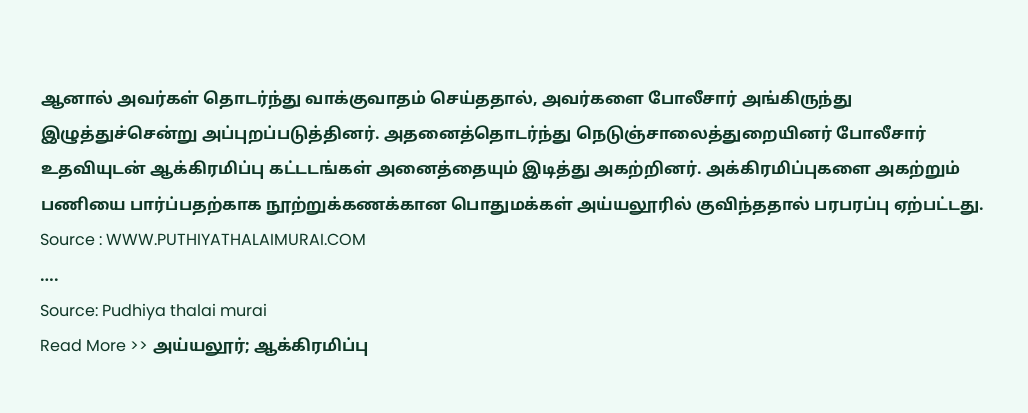ஆனால் அவர்கள் தொடர்ந்து வாக்குவாதம் செய்ததால், அவர்களை போலீசார் அங்கிருந்து இழுத்துச்சென்று அப்புறப்படுத்தினர். அதனைத்தொடர்ந்து நெடுஞ்சாலைத்துறையினர் போலீசார் உதவியுடன் ஆக்கிரமிப்பு கட்டடங்கள் அனைத்தையும் இடித்து அகற்றினர். அக்கிரமிப்புகளை அகற்றும் பணியை பார்ப்பதற்காக நூற்றுக்கணக்கான பொதுமக்கள் அய்யலூரில் குவிந்ததால் பரபரப்பு ஏற்பட்டது.
Source : WWW.PUTHIYATHALAIMURAI.COM
….
Source: Pudhiya thalai murai
Read More >> அய்யலூர்; ஆக்கிரமிப்பு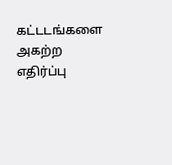கட்டடங்களை அகற்ற எதிர்ப்பு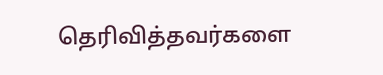தெரிவித்தவர்களை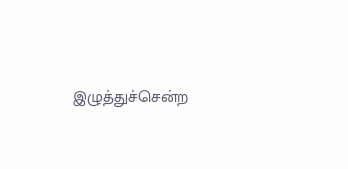இழுத்துச்சென்ற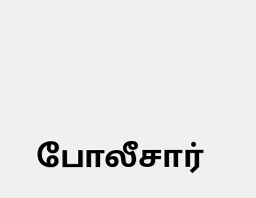போலீசார்